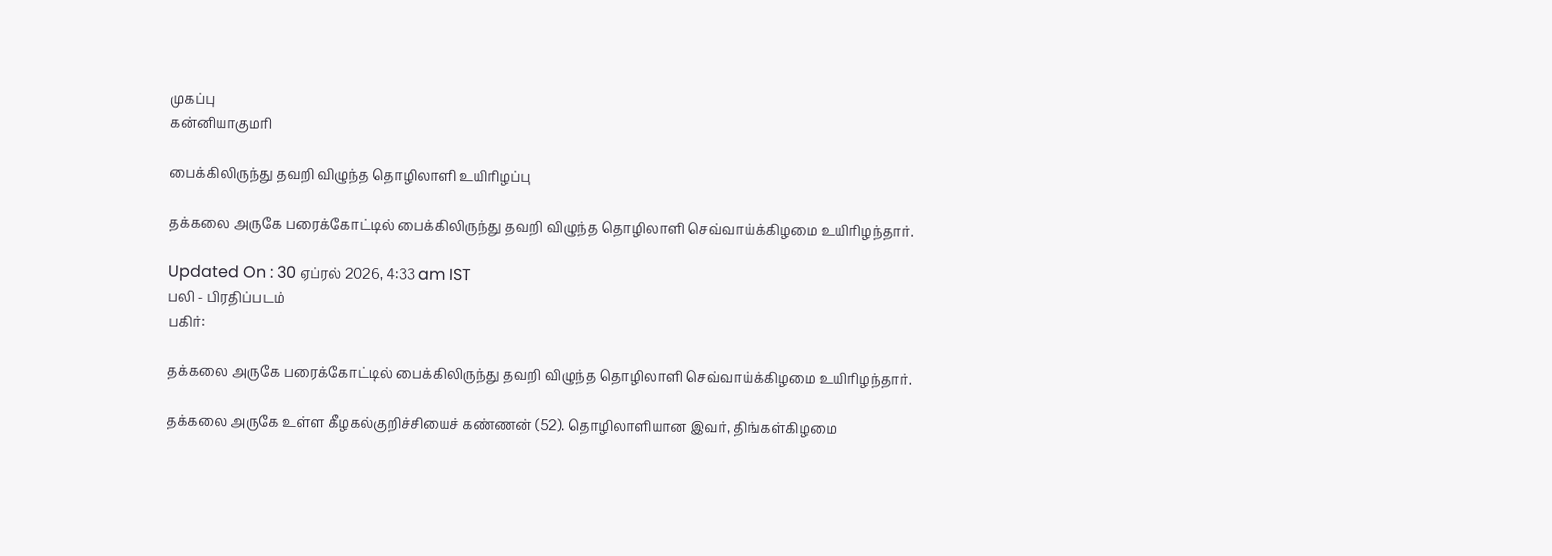முகப்பு
கன்னியாகுமரி

பைக்கிலிருந்து தவறி விழுந்த தொழிலாளி உயிரிழப்பு

தக்கலை அருகே பரைக்கோட்டில் பைக்கிலிருந்து தவறி விழுந்த தொழிலாளி செவ்வாய்க்கிழமை உயிரிழந்தார்.

Updated On : 30 ஏப்ரல் 2026, 4:33 am IST
பலி - பிரதிப்படம்
பகிர்:

தக்கலை அருகே பரைக்கோட்டில் பைக்கிலிருந்து தவறி விழுந்த தொழிலாளி செவ்வாய்க்கிழமை உயிரிழந்தார்.

தக்கலை அருகே உள்ள கீழகல்குறிச்சியைச் கண்ணன் (52). தொழிலாளியான இவர், திங்கள்கிழமை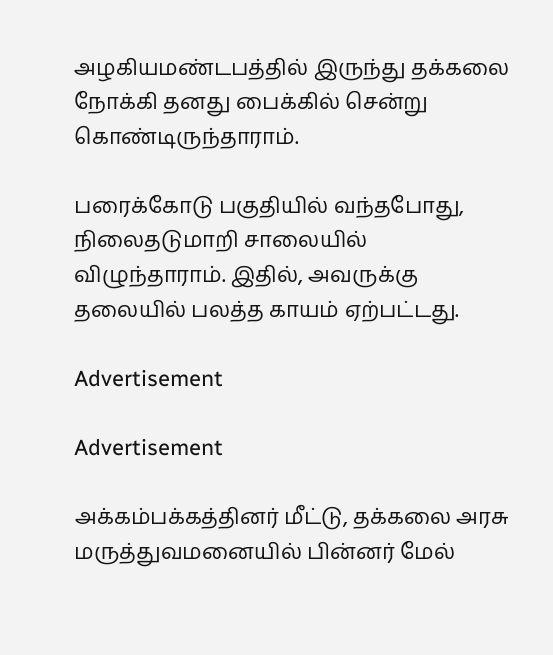அழகியமண்டபத்தில் இருந்து தக்கலை நோக்கி தனது பைக்கில் சென்று கொண்டிருந்தாராம்.

பரைக்கோடு பகுதியில் வந்தபோது, நிலைதடுமாறி சாலையில் விழுந்தாராம். இதில், அவருக்கு தலையில் பலத்த காயம் ஏற்பட்டது.

Advertisement

Advertisement

அக்கம்பக்கத்தினர் மீட்டு, தக்கலை அரசு மருத்துவமனையில் பின்னர் மேல்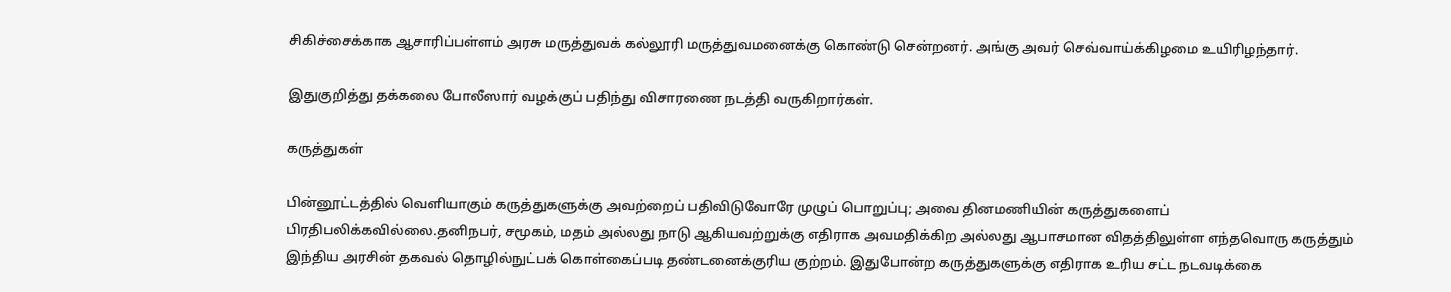சிகிச்சைக்காக ஆசாரிப்பள்ளம் அரசு மருத்துவக் கல்லூரி மருத்துவமனைக்கு கொண்டு சென்றனர். அங்கு அவர் செவ்வாய்க்கிழமை உயிரிழந்தார்.

இதுகுறித்து தக்கலை போலீஸார் வழக்குப் பதிந்து விசாரணை நடத்தி வருகிறார்கள்.

கருத்துகள்

பின்னூட்டத்தில் வெளியாகும் கருத்துகளுக்கு அவற்றைப் பதிவிடுவோரே முழுப் பொறுப்பு; அவை தினமணியின் கருத்துகளைப் பிரதிபலிக்கவில்லை.தனிநபர், சமூகம், மதம் அல்லது நாடு ஆகியவற்றுக்கு எதிராக அவமதிக்கிற அல்லது ஆபாசமான விதத்திலுள்ள எந்தவொரு கருத்தும் இந்திய அரசின் தகவல் தொழில்நுட்பக் கொள்கைப்படி தண்டனைக்குரிய குற்றம். இதுபோன்ற கருத்துகளுக்கு எதிராக உரிய சட்ட நடவடிக்கை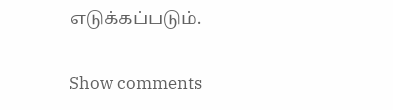எடுக்கப்படும்.

Show comments